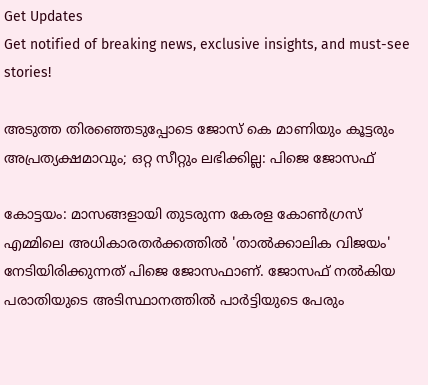Get Updates
Get notified of breaking news, exclusive insights, and must-see stories!

അടുത്ത തിരഞ്ഞെടുപ്പോടെ ജോസ് കെ മാണിയും കൂട്ടരും അപ്രത്യക്ഷമാവും; ഒറ്റ സീറ്റും ലഭിക്കില്ല: പിജെ ജോസഫ്

കോട്ടയം: മാസങ്ങളായി തുടരുന്ന കേരള കോണ്‍ഗ്രസ് എമ്മിലെ അധികാരതര്‍ക്കത്തില്‍ 'താല്‍ക്കാലിക വിജയം' നേടിയിരിക്കുന്നത് പിജെ ജോസഫാണ്. ജോസഫ് നല്‍കിയ പരാതിയുടെ അടിസ്ഥാനത്തില്‍ പാര്‍ട്ടിയുടെ പേരും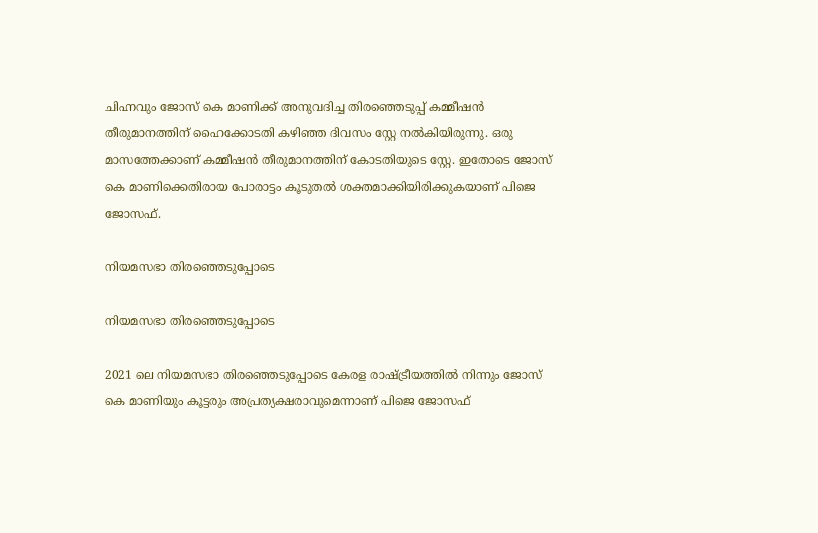ചിഹ്നവും ജോസ് കെ മാണിക്ക് അനുവദിച്ച തിരഞ്ഞെടുപ്പ് കമ്മീഷന്‍ തീരുമാനത്തിന് ഹൈക്കോടതി കഴിഞ്ഞ ദിവസം സ്റ്റേ നല്‍കിയിരുന്നു. ഒരു മാസത്തേക്കാണ് കമ്മീഷന്‍ തീരുമാനത്തിന് കോടതിയുടെ സ്റ്റേ. ഇതോടെ ജോസ് കെ മാണിക്കെതിരായ പോരാട്ടം കൂടുതല്‍ ശക്തമാക്കിയിരിക്കുകയാണ് പിജെ ജോസഫ്.

നിയമസഭാ തിരഞ്ഞെടുപ്പോടെ

നിയമസഭാ തിരഞ്ഞെടുപ്പോടെ

2021 ലെ നിയമസഭാ തിരഞ്ഞെടുപ്പോടെ കേരള രാഷ്ട്രീയത്തില്‍ നിന്നും ജോസ് കെ മാണിയും കൂട്ടരും അപ്രത്യക്ഷരാവുമെന്നാണ് പിജെ ജോസഫ്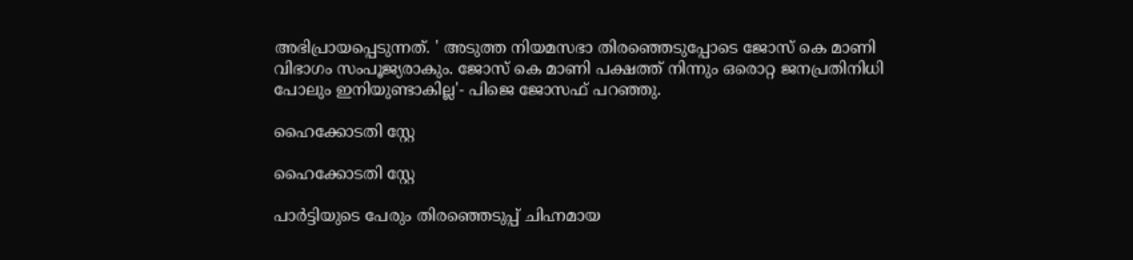അഭിപ്രായപ്പെടുന്നത്. ' അടുത്ത നിയമസഭാ തിരഞ്ഞെടുപ്പോടെ ജോസ് കെ മാണി വിഭാഗം സംപൂജ്യരാകും. ജോസ് കെ മാണി പക്ഷത്ത് നിന്നും ഒരൊറ്റ ജനപ്രതിനിധി പോലും ഇനിയുണ്ടാകില്ല'- പിജെ ജോസഫ് പറഞ്ഞു.

ഹൈക്കോടതി സ്റ്റേ

ഹൈക്കോടതി സ്റ്റേ

പാര്‍ട്ടിയുടെ പേരും തിരഞ്ഞെടുപ്പ് ചിഹ്നമായ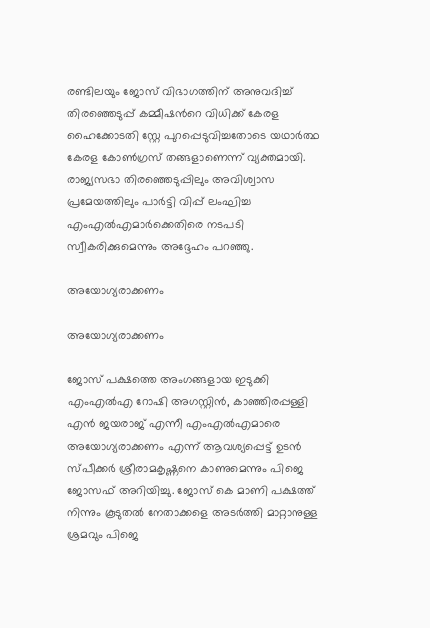രണ്ടിലയും ജോസ് വിഭാഗത്തിന് അനുവദിച്ച് തിരഞ്ഞെടുപ്പ് കമ്മീഷന്‍റെ വിധിക്ക് കേരള ഹൈക്കോടതി സ്റ്റേ പുറപ്പെടുവിച്ചതോടെ യഥാര്‍ത്ഥ കേരള കോണ്‍ഗ്രസ് തങ്ങളാണെന്ന് വ്യക്തമായി. രാജ്യസഭാ തിരഞ്ഞെടുപ്പിലും അവിശ്വാസ പ്രമേയത്തിലും പാര്‍ട്ടി വിപ്പ് ലംഘിച്ച എംഎല്‍എമാര്‍ക്കെതിരെ നടപടി സ്വീകരിക്കുമെന്നും അദ്ദേഹം പറഞ്ഞു.

അയോഗ്യരാക്കണം

അയോഗ്യരാക്കണം

ജോസ് പക്ഷത്തെ അംഗങ്ങളായ ഇടുക്കി എംഎല്‍എ റോഷി അഗസ്റ്റിൻ, കാഞ്ഞിരപ്പള്ളി എൻ ജയരാജ്‌ എന്നീ എംഎൽഎമാരെ അയോഗ്യരാക്കണം എന്ന് ആവശ്യപ്പെട്ട് ഉടൻ സ്പീക്കര്‍ ശ്രീരാമകൃഷ്ണനെ കാണുമെന്നും പിജെ ജോസഫ് അറിയിച്ചു. ജോസ് കെ മാണി പക്ഷത്ത് നിന്നും കൂടുതല്‍ നേതാക്കളെ അടര്‍ത്തി മാറ്റാനുള്ള ശ്രമവും പിജെ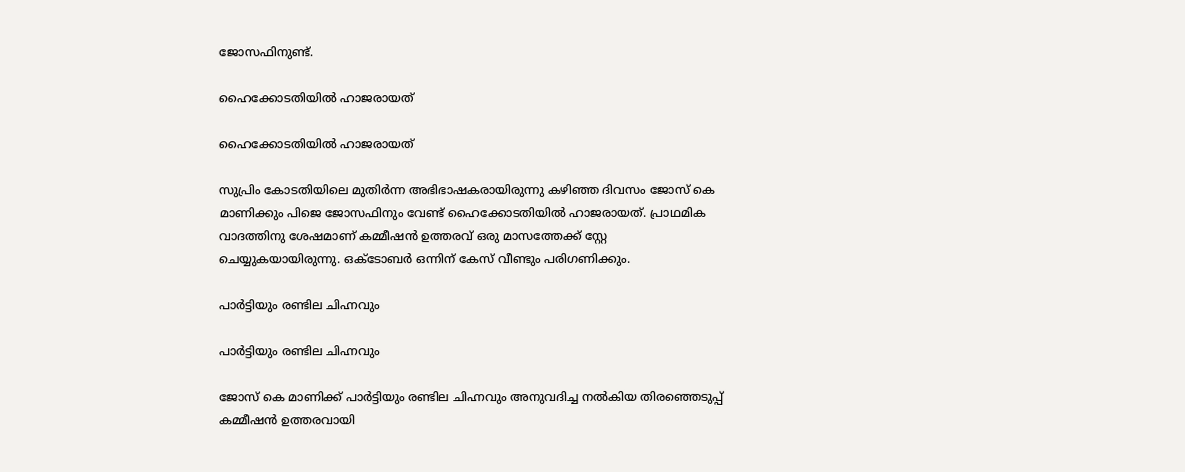ജോസഫിനുണ്ട്.

ഹൈക്കോടതിയില്‍ ഹാജരായത്

ഹൈക്കോടതിയില്‍ ഹാജരായത്

സുപ്രിം കോടതിയിലെ മുതിര്‍ന്ന അഭിഭാഷകരായിരുന്നു കഴിഞ്ഞ ദിവസം ജോസ് കെ മാണിക്കും പിജെ ജോസഫിനും വേണ്ട് ഹൈക്കോടതിയില്‍ ഹാജരായത്. പ്രാഥമിക വാദത്തിനു ശേഷമാണ് കമ്മീഷന്‍ ഉത്തരവ് ഒരു മാസത്തേക്ക് സ്റ്റേ ചെയ്യുകയായിരുന്നു. ഒക്ടോബര്‍ ഒന്നിന് കേസ് വീണ്ടും പരിഗണിക്കും.

പാര്‍ട്ടിയും രണ്ടില ചിഹ്നവും

പാര്‍ട്ടിയും രണ്ടില ചിഹ്നവും

ജോസ് കെ മാണിക്ക് പാര്‍ട്ടിയും രണ്ടില ചിഹ്നവും അനുവദിച്ച നല്‍കിയ തിരഞ്ഞെടുപ്പ് കമ്മീഷന്‍ ഉത്തരവായി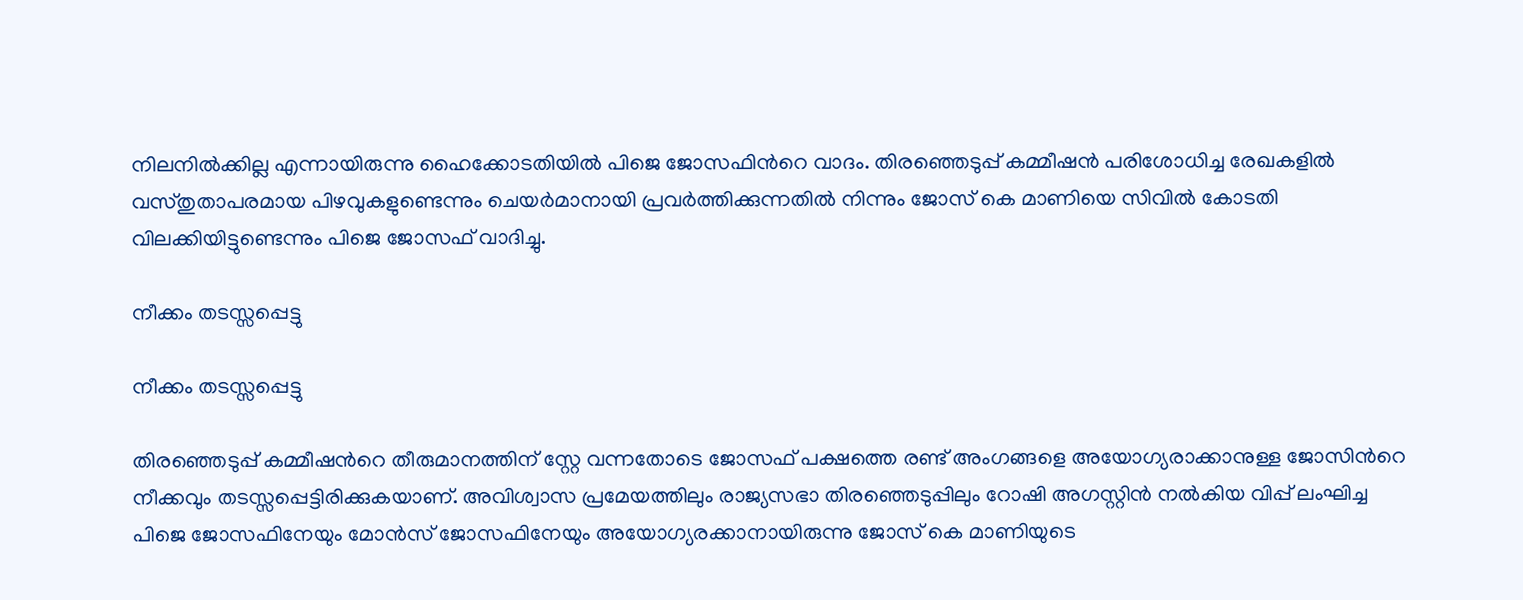നിലനില്‍ക്കില്ല എന്നായിരുന്നു ഹൈക്കോടതിയിൽ പിജെ ജോസഫിന്‍റെ വാദം. തിരഞ്ഞെടുപ്പ് കമ്മീഷന്‍ പരിശോധിച്ച രേഖകളില്‍ വസ്തുതാപരമായ പിഴവുകളുണ്ടെന്നും ചെയര്‍മാനായി പ്രവര്‍ത്തിക്കുന്നതില്‍ നിന്നും ജോസ് കെ മാണിയെ സിവില്‍ കോടതി വിലക്കിയിട്ടുണ്ടെന്നും പിജെ ജോസഫ് വാദിച്ചു.

നീക്കം തടസ്സപ്പെട്ടു

നീക്കം തടസ്സപ്പെട്ടു

തിരഞ്ഞെടുപ്പ് കമ്മീഷന്‍റെ തീരുമാനത്തിന് സ്റ്റേ വന്നതോടെ ജോസഫ് പക്ഷത്തെ രണ്ട് അംഗങ്ങളെ അയോഗ്യരാക്കാനുള്ള ജോസിന്‍റെ നീക്കവും തടസ്സപ്പെട്ടിരിക്കുകയാണ്. അവിശ്വാസ പ്രമേയത്തിലും രാജ്യസഭാ തിരഞ്ഞെടുപ്പിലും റോഷി അഗസ്റ്റിന്‍ നല്‍കിയ വിപ്പ് ലംഘിച്ച പിജെ ജോസഫിനേയും മോന്‍സ് ജോസഫിനേയും അയോഗ്യരക്കാനായിരുന്നു ജോസ് കെ മാണിയുടെ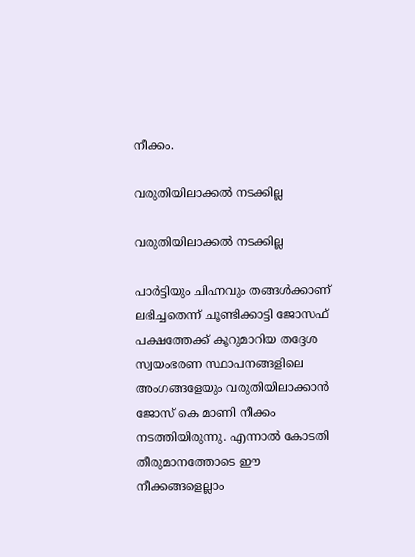നീക്കം.

വരുതിയിലാക്കല്‍ നടക്കില്ല

വരുതിയിലാക്കല്‍ നടക്കില്ല

പാര്‍ട്ടിയും ചിഹ്നവും തങ്ങള്‍ക്കാണ് ലഭിച്ചതെന്ന് ചൂണ്ടിക്കാട്ടി ജോസഫ് പക്ഷത്തേക്ക് കൂറുമാറിയ തദ്ദേശ സ്വയംഭരണ സ്ഥാപനങ്ങളിലെ അംഗങ്ങളേയും വരുതിയിലാക്കാന്‍ ജോസ് കെ മാണി നീക്കം നടത്തിയിരുന്നു. എന്നാല്‍ കോടതി തീരുമാനത്തോടെ ഈ നീക്കങ്ങളെല്ലാം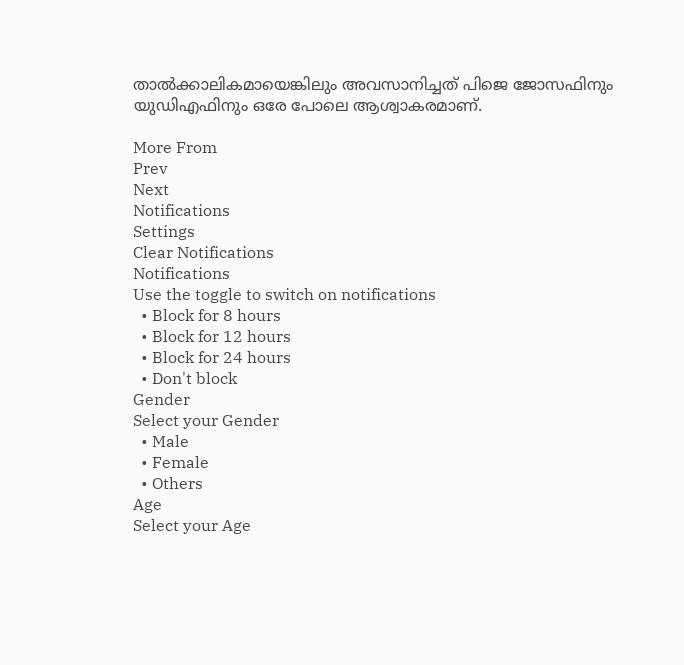താല്‍ക്കാലികമായെങ്കിലും അവസാനിച്ചത് പിജെ ജോസഫിനും യുഡിഎഫിനും ഒരേ പോലെ ആശ്വാകരമാണ്.

More From
Prev
Next
Notifications
Settings
Clear Notifications
Notifications
Use the toggle to switch on notifications
  • Block for 8 hours
  • Block for 12 hours
  • Block for 24 hours
  • Don't block
Gender
Select your Gender
  • Male
  • Female
  • Others
Age
Select your Age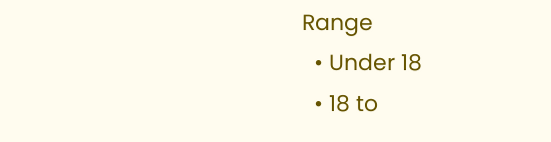Range
  • Under 18
  • 18 to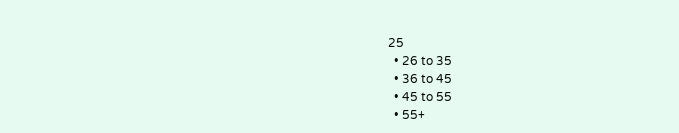25
  • 26 to 35
  • 36 to 45
  • 45 to 55
  • 55+